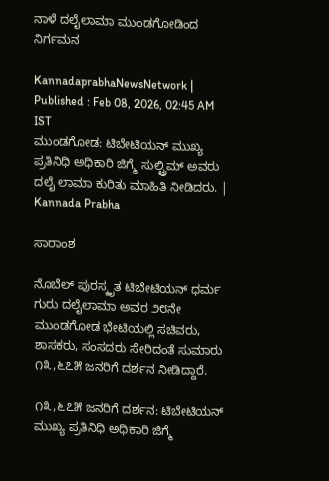ನಾಳೆ ದಲೈಲಾಮಾ ಮುಂಡಗೋಡಿಂದ ನಿರ್ಗಮನ

KannadaprabhaNewsNetwork |
Published : Feb 08, 2026, 02:45 AM IST
ಮುಂಡಗೋಡ: ಟಿಬೇಟಿಯನ್ ಮುಖ್ಯ ಪ್ರತಿನಿಧಿ ಅಧಿಕಾರಿ ಜಿಗ್ಮೆ ಸುಲ್ಟ್ರಿಮ್ ಅವರು ದಲೈ ಲಾಮಾ ಕುರಿತು ಮಾಹಿತಿ ನೀಡಿದರು. | Kannada Prabha

ಸಾರಾಂಶ

ನೊಬೆಲ್ ಪುರಸ್ಕೃತ ಟಿಬೇಟಿಯನ್ ಧರ್ಮ ಗುರು ದಲೈಲಾಮಾ ಅವರ ೨೮ನೇ ಮುಂಡಗೋಡ ಭೇಟಿಯಲ್ಲಿ ಸಚಿವರು, ಶಾಸಕರು, ಸಂಸದರು ಸೇರಿದಂತೆ ಸುಮಾರು ೧೩,೬೭೫ ಜನರಿಗೆ ದರ್ಶನ ನೀಡಿದ್ದಾರೆ.

೧೩,೬೭೫ ಜನರಿಗೆ ದರ್ಶನ: ಟಿಬೇಟಿಯನ್ ಮುಖ್ಯ ಪ್ರತಿನಿಧಿ ಅಧಿಕಾರಿ ಜಿಗ್ಮೆ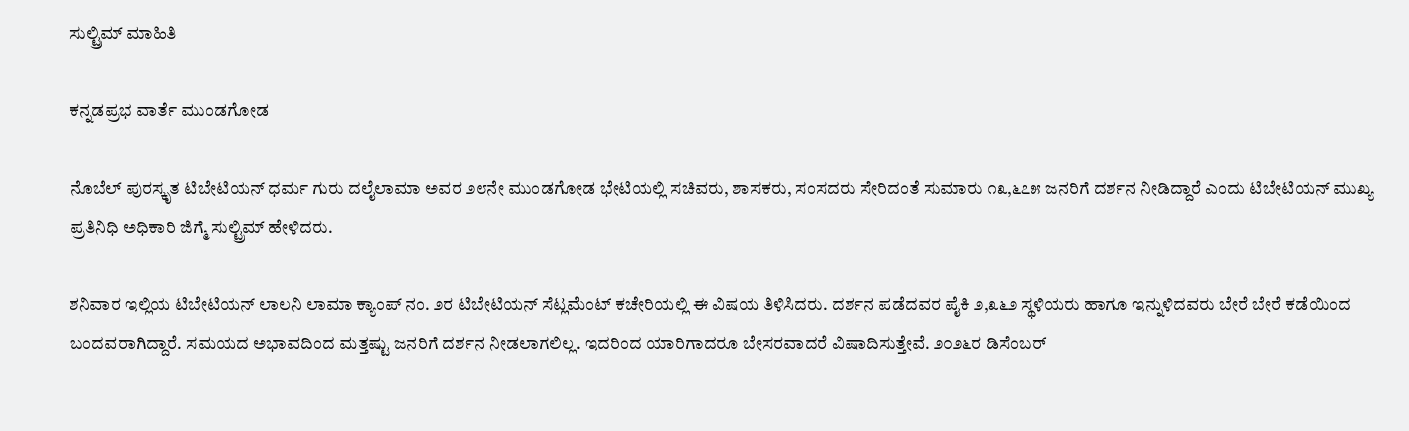ಸುಲ್ಟ್ರಿಮ್ ಮಾಹಿತಿ

ಕನ್ನಡಪ್ರಭ ವಾರ್ತೆ ಮುಂಡಗೋಡ

ನೊಬೆಲ್ ಪುರಸ್ಕೃತ ಟಿಬೇಟಿಯನ್ ಧರ್ಮ ಗುರು ದಲೈಲಾಮಾ ಅವರ ೨೮ನೇ ಮುಂಡಗೋಡ ಭೇಟಿಯಲ್ಲಿ ಸಚಿವರು, ಶಾಸಕರು, ಸಂಸದರು ಸೇರಿದಂತೆ ಸುಮಾರು ೧೩,೬೭೫ ಜನರಿಗೆ ದರ್ಶನ ನೀಡಿದ್ದಾರೆ ಎಂದು ಟಿಬೇಟಿಯನ್ ಮುಖ್ಯ ಪ್ರತಿನಿಧಿ ಅಧಿಕಾರಿ ಜಿಗ್ಮೆ ಸುಲ್ಟ್ರಿಮ್ ಹೇಳಿದರು.

ಶನಿವಾರ ಇಲ್ಲಿಯ ಟಿಬೇಟಿಯನ್ ಲಾಲನಿ ಲಾಮಾ ಕ್ಯಾಂಪ್ ನಂ. ೨ರ ಟಿಬೇಟಿಯನ್ ಸೆಟ್ಲಮೆಂಟ್ ಕಚೇರಿಯಲ್ಲಿ ಈ ವಿಷಯ ತಿಳಿಸಿದರು. ದರ್ಶನ ಪಡೆದವರ ಪೈಕಿ ೨,೩೬೨ ಸ್ಥಳಿಯರು ಹಾಗೂ ಇನ್ನುಳಿದವರು ಬೇರೆ ಬೇರೆ ಕಡೆಯಿಂದ ಬಂದವರಾಗಿದ್ದಾರೆ. ಸಮಯದ ಅಭಾವದಿಂದ ಮತ್ತಷ್ಟು ಜನರಿಗೆ ದರ್ಶನ ನೀಡಲಾಗಲಿಲ್ಲ. ಇದರಿಂದ ಯಾರಿಗಾದರೂ ಬೇಸರವಾದರೆ ವಿಷಾದಿಸುತ್ತೇವೆ. ೨೦೨೬ರ ಡಿಸೆಂಬರ್‌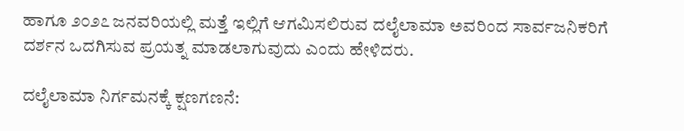ಹಾಗೂ ೨೦೨೭ ಜನವರಿಯಲ್ಲಿ ಮತ್ತೆ ಇಲ್ಲಿಗೆ ಆಗಮಿಸಲಿರುವ ದಲೈಲಾಮಾ ಅವರಿಂದ ಸಾರ್ವಜನಿಕರಿಗೆ ದರ್ಶನ ಒದಗಿಸುವ ಪ್ರಯತ್ನ ಮಾಡಲಾಗುವುದು ಎಂದು ಹೇಳಿದರು.

ದಲೈಲಾಮಾ ನಿರ್ಗಮನಕ್ಕೆ ಕ್ಷಣಗಣನೆ: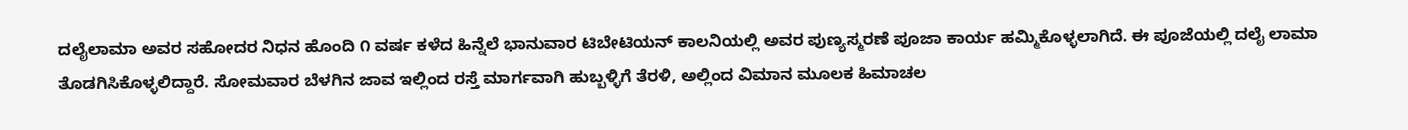ದಲೈಲಾಮಾ ಅವರ ಸಹೋದರ ನಿಧನ ಹೊಂದಿ ೧ ವರ್ಷ ಕಳೆದ ಹಿನ್ನೆಲೆ ಭಾನುವಾರ ಟಿಬೇಟಿಯನ್ ಕಾಲನಿಯಲ್ಲಿ ಅವರ ಪುಣ್ಯಸ್ಮರಣೆ ಪೂಜಾ ಕಾರ್ಯ ಹಮ್ಮಿಕೊಳ್ಳಲಾಗಿದೆ. ಈ ಪೂಜೆಯಲ್ಲಿ ದಲೈ ಲಾಮಾ ತೊಡಗಿಸಿಕೊಳ್ಳಲಿದ್ದಾರೆ. ಸೋಮವಾರ ಬೆಳಗಿನ ಜಾವ ಇಲ್ಲಿಂದ ರಸ್ತೆ ಮಾರ್ಗವಾಗಿ ಹುಬ್ಬಳ್ಳಿಗೆ ತೆರಳಿ, ಅಲ್ಲಿಂದ ವಿಮಾನ ಮೂಲಕ ಹಿಮಾಚಲ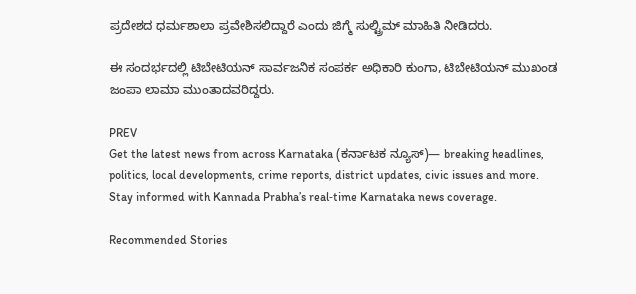ಪ್ರದೇಶದ ಧರ್ಮಶಾಲಾ ಪ್ರವೇಶಿಸಲಿದ್ದಾರೆ ಎಂದು ಜಿಗ್ಮೆ ಸುಲ್ಟ್ರಿಮ್‌ ಮಾಹಿತಿ ನೀಡಿದರು.

ಈ ಸಂದರ್ಭದಲ್ಲಿ ಟಿಬೇಟಿಯನ್ ಸಾರ್ವಜನಿಕ ಸಂಪರ್ಕ ಅಧಿಕಾರಿ ಕುಂಗಾ, ಟಿಬೇಟಿಯನ್ ಮುಖಂಡ ಜಂಪಾ ಲಾಮಾ ಮುಂತಾದವರಿದ್ದರು.

PREV
Get the latest news from across Karnataka (ಕರ್ನಾಟಕ ನ್ಯೂಸ್)— breaking headlines, politics, local developments, crime reports, district updates, civic issues and more. Stay informed with Kannada Prabha’s real‑time Karnataka news coverage.

Recommended Stories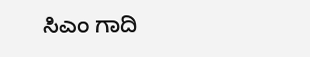ಸಿಎಂ ಗಾದಿ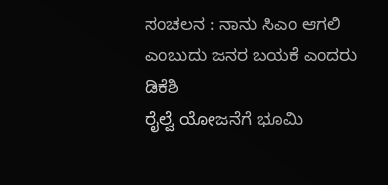ಸಂಚಲನ : ನಾನು ಸಿಎಂ ಆಗಲಿ ಎಂಬುದು ಜನರ ಬಯಕೆ ಎಂದರು ಡಿಕೆಶಿ
ರೈಲ್ವೆ ಯೋಜನೆಗೆ ಭೂಮಿ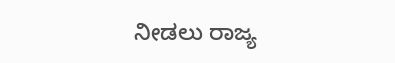ನೀಡಲು ರಾಜ್ಯ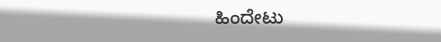ಹಿಂದೇಟು